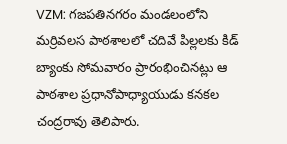VZM: గజపతినగరం మండలంలోని మర్రివలస పాఠశాలలో చదివే పిల్లలకు కిడ్ బ్యాంకు సోమవారం ప్రారంభించినట్లు ఆ పాఠశాల ప్రధానోపాధ్యాయుడు కనకల చంద్రరావు తెలిపారు.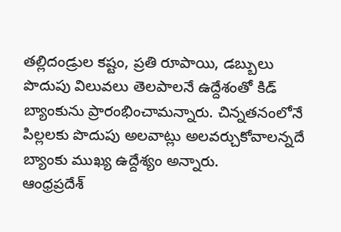తల్లిదండ్రుల కష్టం, ప్రతి రూపాయి, డబ్బులు పొదుపు విలువలు తెలపాలనే ఉద్దేశంతో కిడ్ బ్యాంకును ప్రారంభించామన్నారు. చిన్నతనంలోనే పిల్లలకు పొదుపు అలవాట్లు అలవర్చుకోవాలన్నదే బ్యాంకు ముఖ్య ఉద్దేశ్యం అన్నారు.
ఆంధ్రప్రదేశ్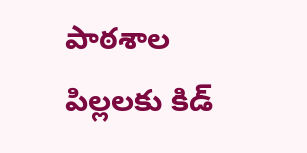పాఠశాల పిల్లలకు కిడ్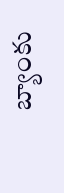బ్యాంకు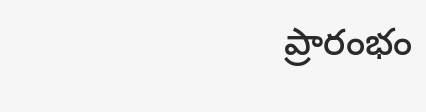ప్రారంభం